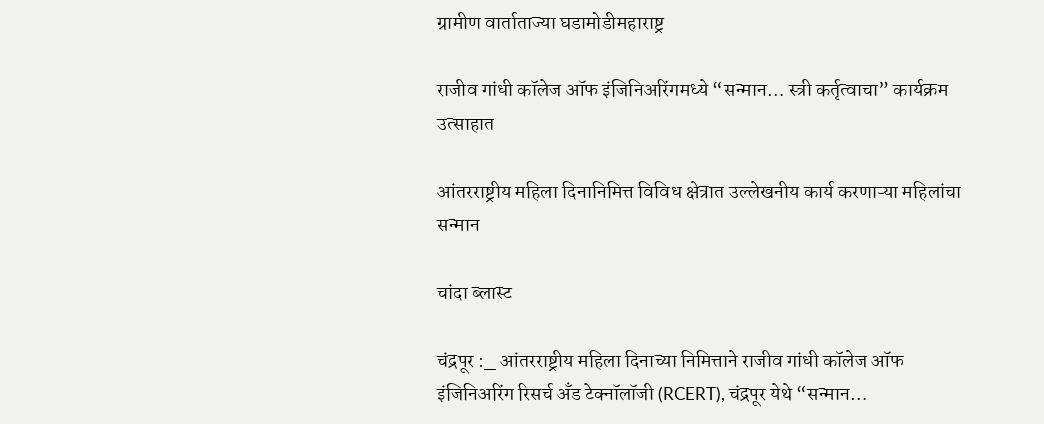ग्रामीण वार्ताताज्या घडामोडीमहाराष्ट्र

राजीव गांधी कॉलेज ऑफ इंजिनिअरिंगमध्ये “सन्मान… स्त्री कर्तृत्वाचा” कार्यक्रम उत्साहात

आंतरराष्ट्रीय महिला दिनानिमित्त विविध क्षेत्रात उल्लेखनीय कार्य करणाऱ्या महिलांचा सन्मान

चांदा ब्लास्ट

चंद्रपूर :_ आंतरराष्ट्रीय महिला दिनाच्या निमित्ताने राजीव गांधी कॉलेज ऑफ इंजिनिअरिंग रिसर्च अँड टेक्नॉलॉजी (RCERT), चंद्रपूर येथे “सन्मान…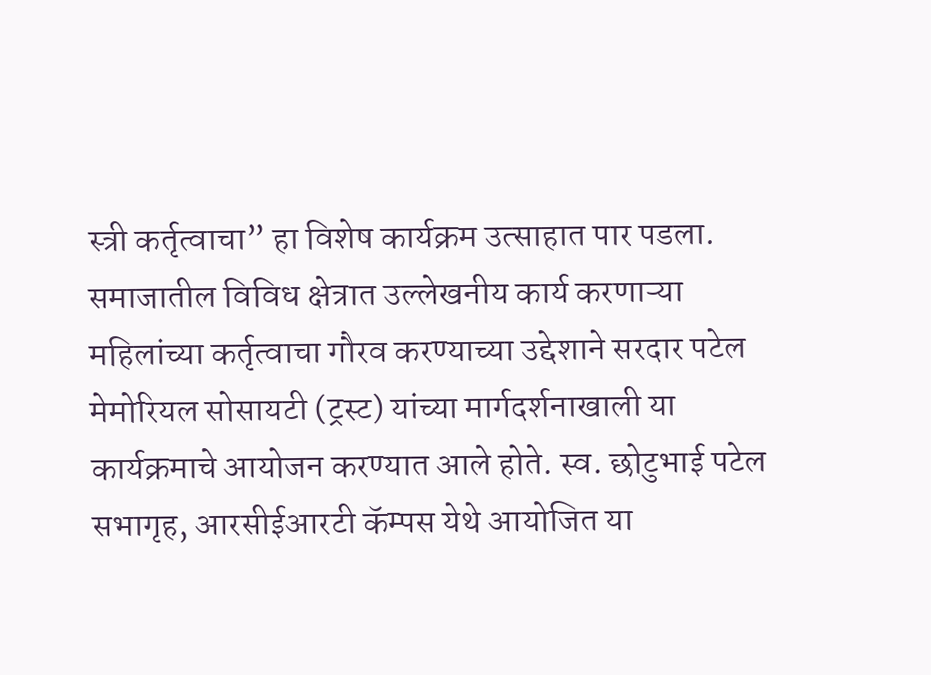स्त्री कर्तृत्वाचा” हा विशेष कार्यक्रम उत्साहात पार पडला. समाजातील विविध क्षेत्रात उल्लेखनीय कार्य करणाऱ्या महिलांच्या कर्तृत्वाचा गौरव करण्याच्या उद्देशाने सरदार पटेल मेमोरियल सोसायटी (ट्रस्ट) यांच्या मार्गदर्शनाखाली या कार्यक्रमाचे आयोजन करण्यात आले होते. स्व. छोटुभाई पटेल सभागृह, आरसीईआरटी कॅम्पस येथे आयोजित या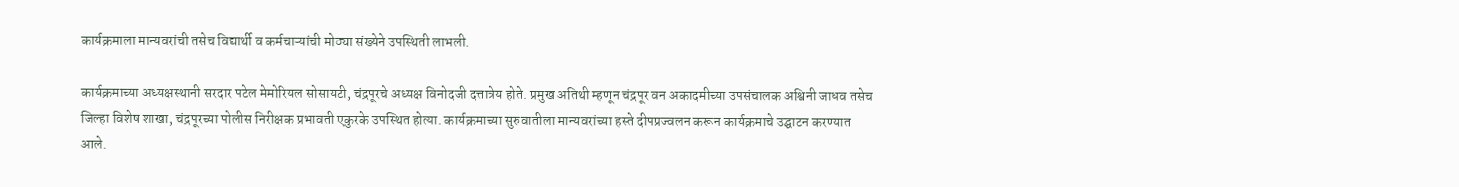कार्यक्रमाला मान्यवरांची तसेच विद्यार्थी व कर्मचाऱ्यांची मोठ्या संख्येने उपस्थिती लाभली.

कार्यक्रमाच्या अध्यक्षस्थानी सरदार पटेल मेमोरियल सोसायटी, चंद्रपूरचे अध्यक्ष विनोदजी दत्तात्रेय होते. प्रमुख अतिथी म्हणून चंद्रपूर वन अकादमीच्या उपसंचालक अश्विनी जाधव तसेच जिल्हा विशेष शाखा, चंद्रपूरच्या पोलीस निरीक्षक प्रभावती एकुरके उपस्थित होत्या. कार्यक्रमाच्या सुरुवातीला मान्यवरांच्या हस्ते दीपप्रज्वलन करून कार्यक्रमाचे उद्घाटन करण्यात आले.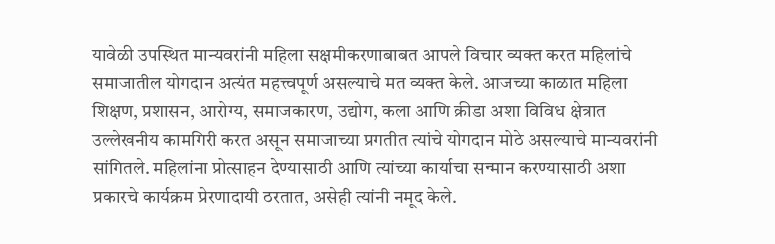यावेळी उपस्थित मान्यवरांनी महिला सक्षमीकरणाबाबत आपले विचार व्यक्त करत महिलांचे समाजातील योगदान अत्यंत महत्त्वपूर्ण असल्याचे मत व्यक्त केले. आजच्या काळात महिला शिक्षण, प्रशासन, आरोग्य, समाजकारण, उद्योग, कला आणि क्रीडा अशा विविध क्षेत्रात उल्लेखनीय कामगिरी करत असून समाजाच्या प्रगतीत त्यांचे योगदान मोठे असल्याचे मान्यवरांनी सांगितले. महिलांना प्रोत्साहन देण्यासाठी आणि त्यांच्या कार्याचा सन्मान करण्यासाठी अशा प्रकारचे कार्यक्रम प्रेरणादायी ठरतात, असेही त्यांनी नमूद केले.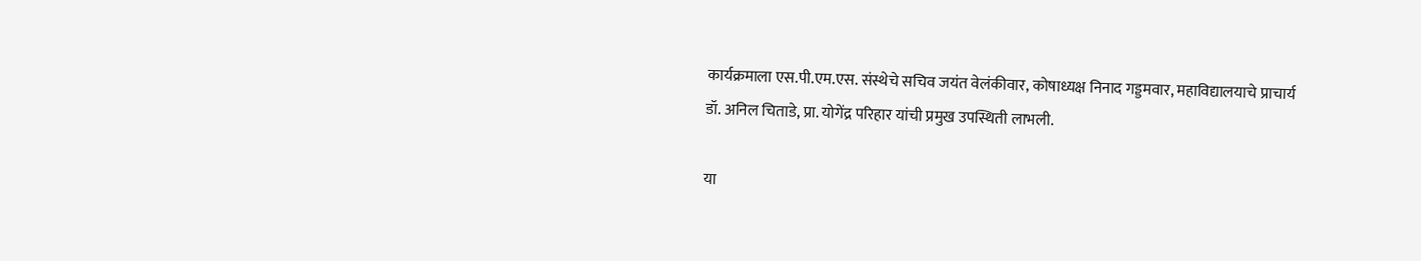कार्यक्रमाला एस.पी.एम.एस. संस्थेचे सचिव जयंत वेलंकीवार, कोषाध्यक्ष निनाद गड्डमवार, महाविद्यालयाचे प्राचार्य डॉ. अनिल चिताडे, प्रा. योगेंद्र परिहार यांची प्रमुख उपस्थिती लाभली.

या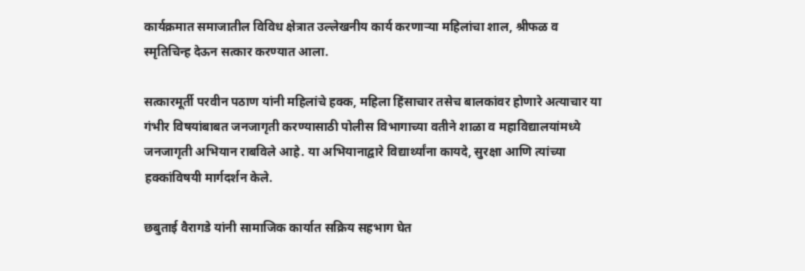कार्यक्रमात समाजातील विविध क्षेत्रात उल्लेखनीय कार्य करणाऱ्या महिलांचा शाल, श्रीफळ व स्मृतिचिन्ह देऊन सत्कार करण्यात आला.

सत्कारमूर्ती परवीन पठाण यांनी महिलांचे हक्क, महिला हिंसाचार तसेच बालकांवर होणारे अत्याचार या गंभीर विषयांबाबत जनजागृती करण्यासाठी पोलीस विभागाच्या वतीने शाळा व महाविद्यालयांमध्ये जनजागृती अभियान राबविले आहे. या अभियानाद्वारे विद्यार्थ्यांना कायदे, सुरक्षा आणि त्यांच्या हक्कांविषयी मार्गदर्शन केले.

छबुताई वैरागडे यांनी सामाजिक कार्यात सक्रिय सहभाग घेत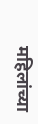महिलांच्या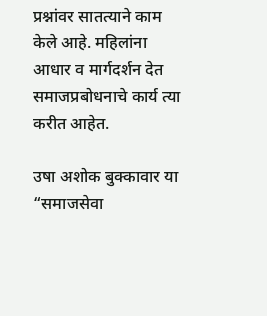प्रश्नांवर सातत्याने काम केले आहे. महिलांना आधार व मार्गदर्शन देत समाजप्रबोधनाचे कार्य त्या करीत आहेत.

उषा अशोक बुक्कावार या “समाजसेवा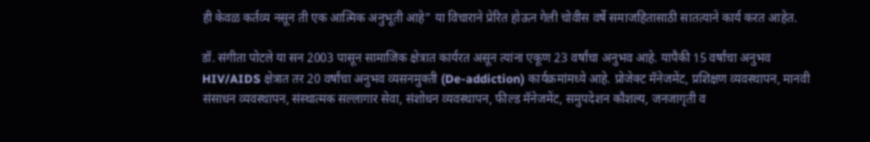ही केवळ कर्तव्य नसून ती एक आत्मिक अनुभूती आहे” या विचाराने प्रेरित होऊन गेली चोवीस वर्षे समाजहितासाठी सातत्याने कार्य करत आहेत.

डॉ. संगीता पोटले या सन 2003 पासून सामाजिक क्षेत्रात कार्यरत असून त्यांना एकूण 23 वर्षांचा अनुभव आहे. यापैकी 15 वर्षांचा अनुभव HIV/AIDS क्षेत्रात तर 20 वर्षांचा अनुभव व्यसनमुक्ती (De-addiction) कार्यक्रमांमध्ये आहे. प्रोजेक्ट मॅनेजमेंट, प्रशिक्षण व्यवस्थापन, मानवी संसाधन व्यवस्थापन, संस्थात्मक सल्लागार सेवा, संशोधन व्यवस्थापन, फील्ड मॅनेजमेंट, समुपदेशन कौशल्य, जनजागृती व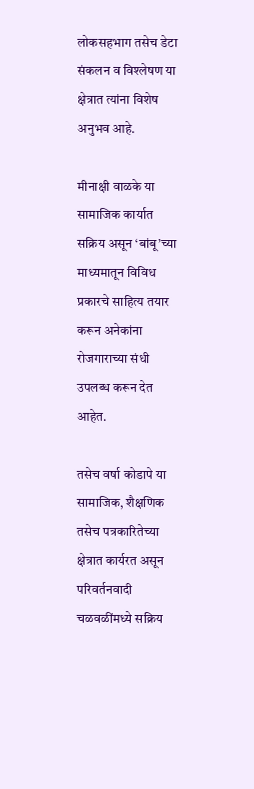लोकसहभाग तसेच डेटा संकलन व विश्लेषण या क्षेत्रात त्यांना विशेष अनुभव आहे.

मीनाक्षी वाळके या सामाजिक कार्यात सक्रिय असून ‘बांबू’च्या माध्यमातून विविध प्रकारचे साहित्य तयार करून अनेकांना रोजगाराच्या संधी उपलब्ध करून देत आहेत.

तसेच वर्षा कोडापे या सामाजिक, शैक्षणिक तसेच पत्रकारितेच्या क्षेत्रात कार्यरत असून परिवर्तनवादी चळवळींमध्ये सक्रिय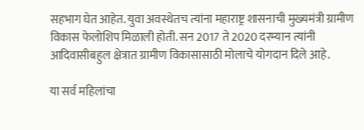सहभाग घेत आहेत. युवा अवस्थेतच त्यांना महाराष्ट्र शासनाची मुख्यमंत्री ग्रामीण विकास फेलोशिप मिळाली होती. सन 2017 ते 2020 दरम्यान त्यांनी आदिवासीबहुल क्षेत्रात ग्रामीण विकासासाठी मोलाचे योगदान दिले आहे.

या सर्व महिलांचा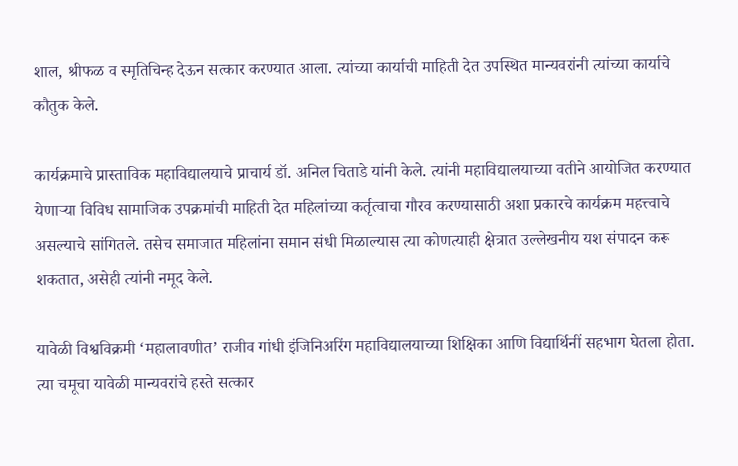शाल, श्रीफळ व स्मृतिचिन्ह देऊन सत्कार करण्यात आला. त्यांच्या कार्याची माहिती देत उपस्थित मान्यवरांनी त्यांच्या कार्याचे कौतुक केले.

कार्यक्रमाचे प्रास्ताविक महाविद्यालयाचे प्राचार्य डॉ. अनिल चिताडे यांनी केले. त्यांनी महाविद्यालयाच्या वतीने आयोजित करण्यात येणाऱ्या विविध सामाजिक उपक्रमांची माहिती देत महिलांच्या कर्तृत्वाचा गौरव करण्यासाठी अशा प्रकारचे कार्यक्रम महत्त्वाचे असल्याचे सांगितले. तसेच समाजात महिलांना समान संधी मिळाल्यास त्या कोणत्याही क्षेत्रात उल्लेखनीय यश संपादन करू शकतात, असेही त्यांनी नमूद केले.

यावेळी विश्वविक्रमी ‘महालावणीत’ राजीव गांधी इंजिनिअरिंग महाविद्यालयाच्या शिक्षिका आणि विद्यार्थिनीं सहभाग घेतला होता. त्या चमूचा यावेळी मान्यवरांचे हस्ते सत्कार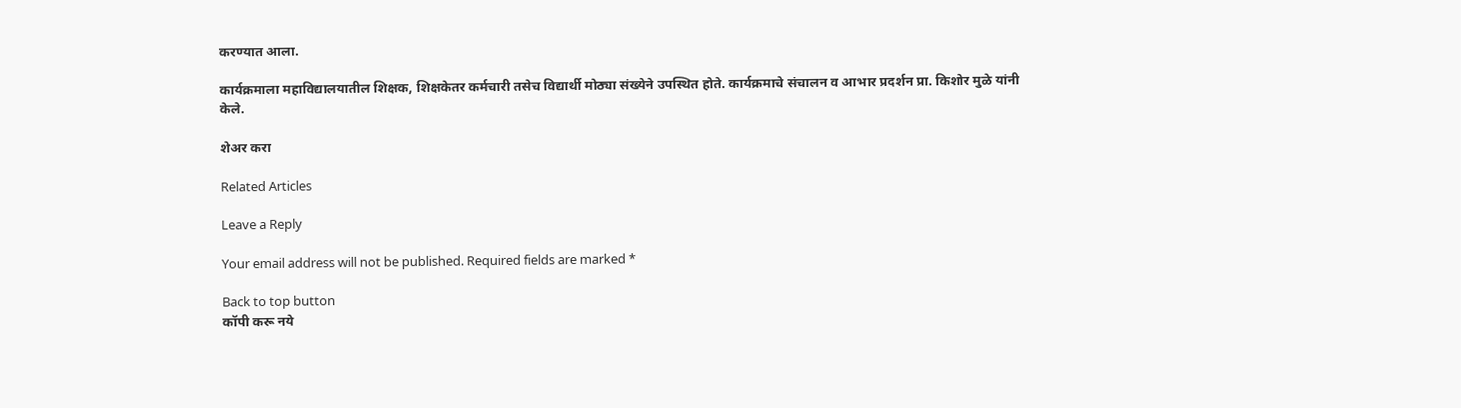करण्यात आला.

कार्यक्रमाला महाविद्यालयातील शिक्षक, शिक्षकेतर कर्मचारी तसेच विद्यार्थी मोठ्या संख्येने उपस्थित होते. कार्यक्रमाचे संचालन व आभार प्रदर्शन प्रा. किशोर मुळे यांनी केले.

शेअर करा

Related Articles

Leave a Reply

Your email address will not be published. Required fields are marked *

Back to top button
कॉपी करू नये